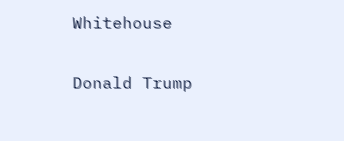Whitehouse

Donald Trump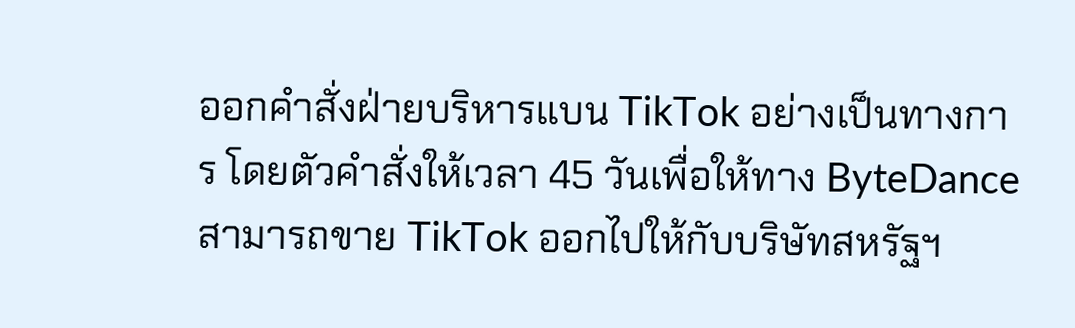ออกคำสั่งฝ่ายบริหารแบน TikTok อย่างเป็นทางการ โดยตัวคำสั่งให้เวลา 45 วันเพื่อให้ทาง ByteDance สามารถขาย TikTok ออกไปให้กับบริษัทสหรัฐฯ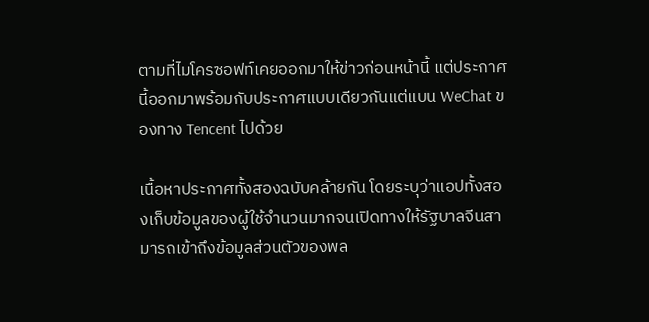ตามที่ไมโครซอฟท์เคยออกมาให้ข่าวก่อนหน้านี้ แต่ประกาศนี้ออกมาพร้อมกับประกาศแบบเดียวกันแต่แบน WeChat ของทาง Tencent ไปด้วย

เนื้อหาประกาศทั้งสองฉบับคล้ายกัน โดยระบุว่าแอปทั้งสองเก็บข้อมูลของผู้ใช้จำนวนมากจนเปิดทางให้รัฐบาลจีนสามารถเข้าถึงข้อมูลส่วนตัวของพล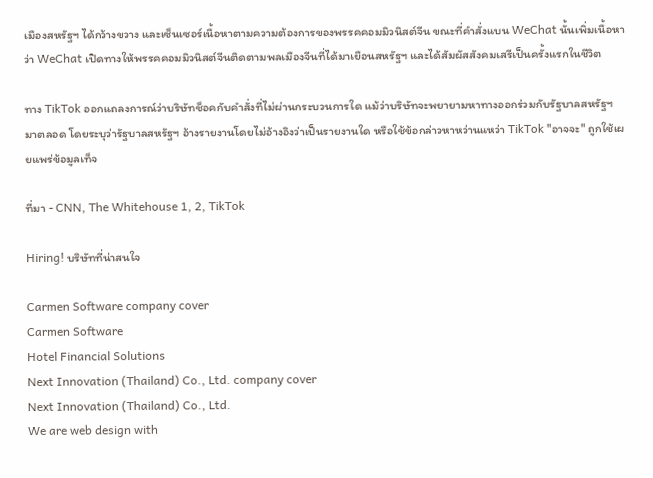เมืองสหรัฐฯ ได้กว้างขวาง และเซ็นเซอร์เนื้อหาตามความต้องการของพรรคคอมมิวนิสต์จีน ขณะที่คำสั่งแบน WeChat นั้นเพิ่มเนื้อหาว่า WeChat เปิดทางให้พรรคคอมมิวนิสต์จีนติดตามพลเมืองจีนที่ได้มาเยือนสหรัฐฯ และได้สัมผัสสังคมเสรีเป็นครั้งแรกในชีวิต

ทาง TikTok ออกแถลงการณ์ว่าบริษัทช็อคกับคำสั่งที่ไม่ผ่านกระบวนการใด แม้ว่าบริษัทจะพยายามหาทางออกร่วมกับรัฐบาลสหรัฐฯ มาตลอด โดยระบุว่ารัฐบาลสหรัฐฯ อ้างรายงานโดยไม่อ้างอิงว่าเป็นรายงานใด หรือใช้ข้อกล่าวหาหว่านแหว่า TikTok "อาจจะ" ถูกใช้เผยแพร่ข้อมูลเท็จ

ที่มา - CNN, The Whitehouse 1, 2, TikTok

Hiring! บริษัทที่น่าสนใจ

Carmen Software company cover
Carmen Software
Hotel Financial Solutions
Next Innovation (Thailand) Co., Ltd. company cover
Next Innovation (Thailand) Co., Ltd.
We are web design with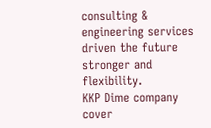consulting & engineering services driven the future stronger and flexibility.
KKP Dime company cover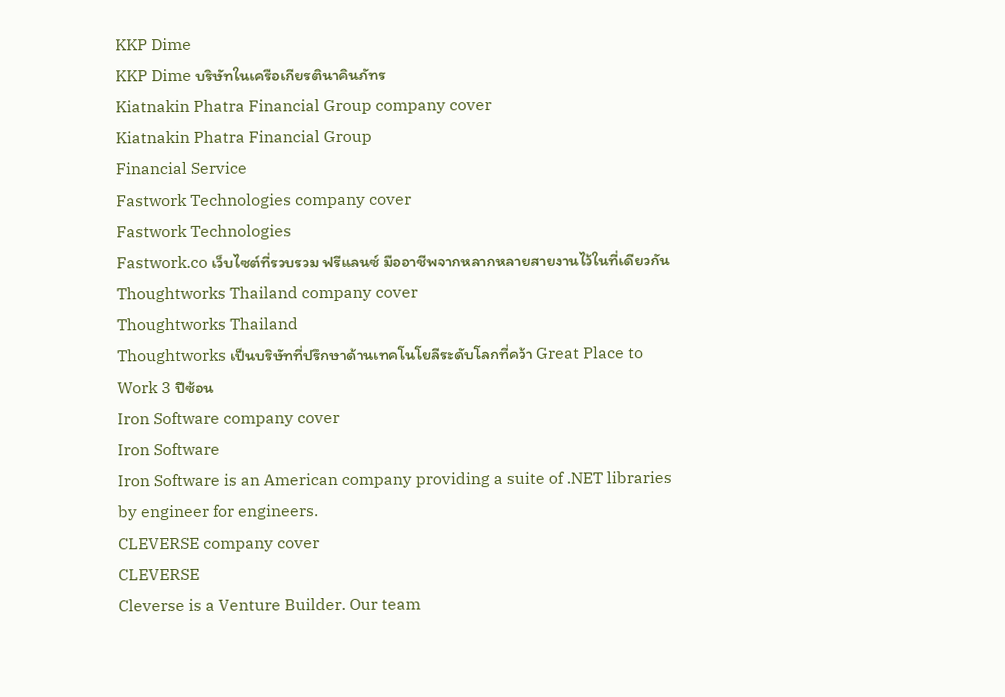KKP Dime
KKP Dime บริษัทในเครือเกียรตินาคินภัทร
Kiatnakin Phatra Financial Group company cover
Kiatnakin Phatra Financial Group
Financial Service
Fastwork Technologies company cover
Fastwork Technologies
Fastwork.co เว็บไซต์ที่รวบรวม ฟรีแลนซ์ มืออาชีพจากหลากหลายสายงานไว้ในที่เดียวกัน
Thoughtworks Thailand company cover
Thoughtworks Thailand
Thoughtworks เป็นบริษัทที่ปรึกษาด้านเทคโนโยลีระดับโลกที่คว้า Great Place to Work 3 ปีซ้อน
Iron Software company cover
Iron Software
Iron Software is an American company providing a suite of .NET libraries by engineer for engineers.
CLEVERSE company cover
CLEVERSE
Cleverse is a Venture Builder. Our team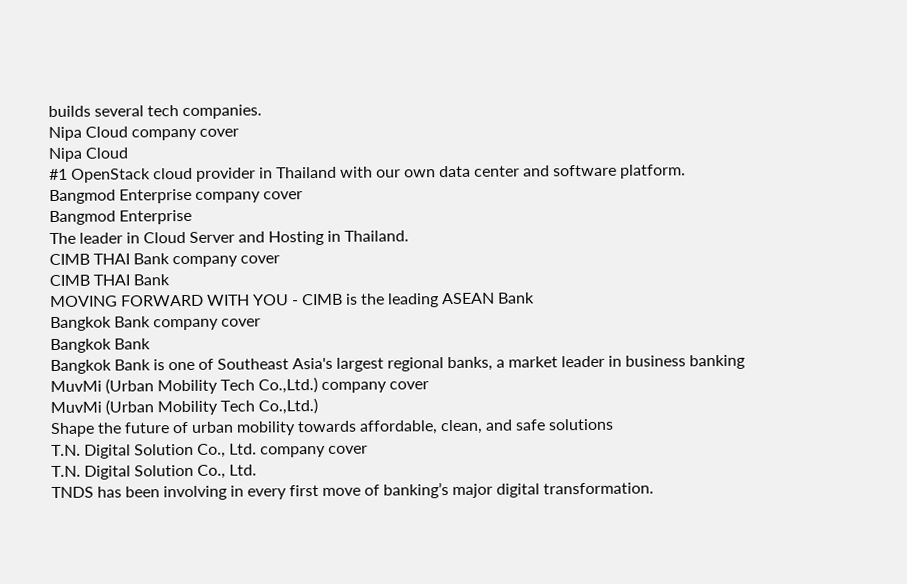builds several tech companies.
Nipa Cloud company cover
Nipa Cloud
#1 OpenStack cloud provider in Thailand with our own data center and software platform.
Bangmod Enterprise company cover
Bangmod Enterprise
The leader in Cloud Server and Hosting in Thailand.
CIMB THAI Bank company cover
CIMB THAI Bank
MOVING FORWARD WITH YOU - CIMB is the leading ASEAN Bank
Bangkok Bank company cover
Bangkok Bank
Bangkok Bank is one of Southeast Asia's largest regional banks, a market leader in business banking
MuvMi (Urban Mobility Tech Co.,Ltd.) company cover
MuvMi (Urban Mobility Tech Co.,Ltd.)
Shape the future of urban mobility towards affordable, clean, and safe solutions
T.N. Digital Solution Co., Ltd. company cover
T.N. Digital Solution Co., Ltd.
TNDS has been involving in every first move of banking’s major digital transformation.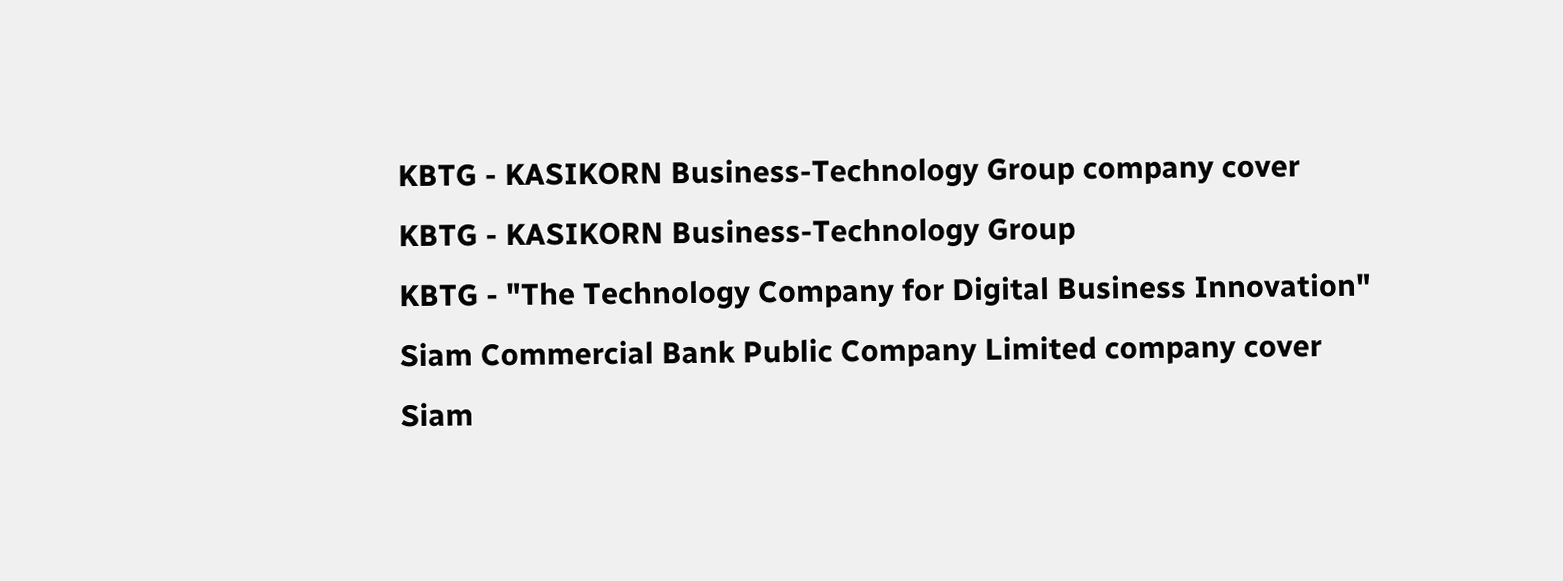KBTG - KASIKORN Business-Technology Group company cover
KBTG - KASIKORN Business-Technology Group
KBTG - "The Technology Company for Digital Business Innovation"
Siam Commercial Bank Public Company Limited company cover
Siam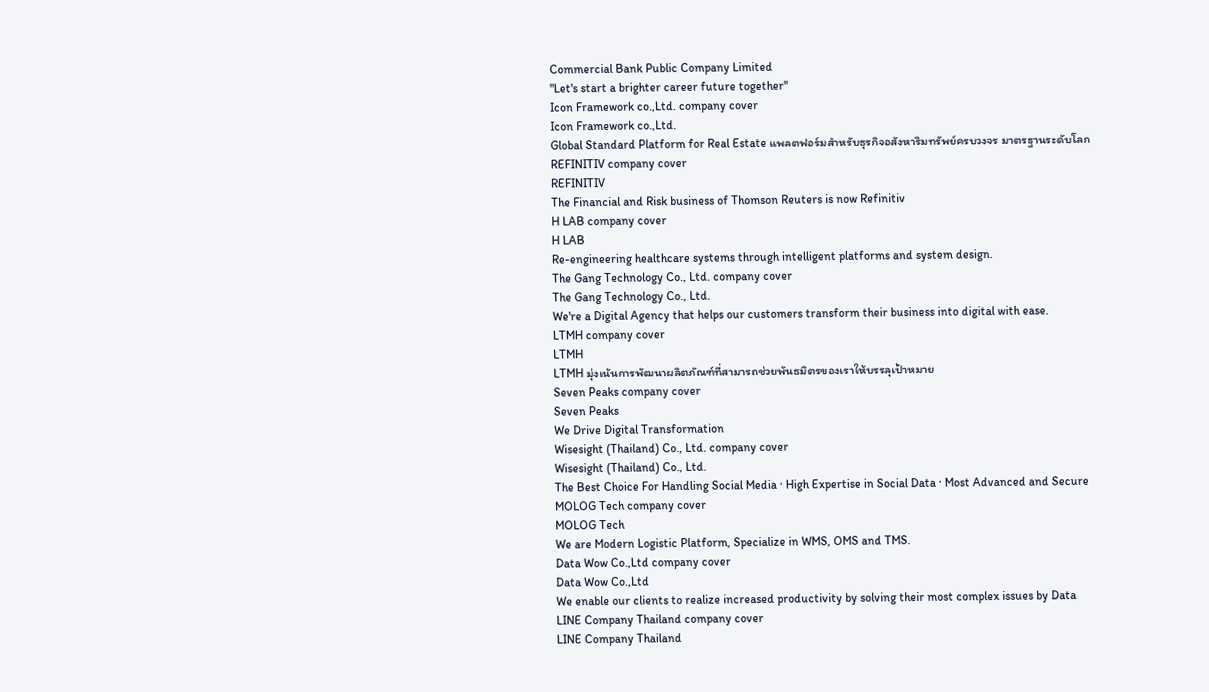Commercial Bank Public Company Limited
"Let's start a brighter career future together"
Icon Framework co.,Ltd. company cover
Icon Framework co.,Ltd.
Global Standard Platform for Real Estate แพลตฟอร์มสำหรับธุรกิจอสังหาริมทรัพย์ครบวงจร มาตรฐานระดับโลก
REFINITIV company cover
REFINITIV
The Financial and Risk business of Thomson Reuters is now Refinitiv
H LAB company cover
H LAB
Re-engineering healthcare systems through intelligent platforms and system design.
The Gang Technology Co., Ltd. company cover
The Gang Technology Co., Ltd.
We're a Digital Agency that helps our customers transform their business into digital with ease.
LTMH company cover
LTMH
LTMH มุ่งเน้นการพัฒนาผลิตภัณฑ์ที่สามารถช่วยพันธมิตรของเราให้บรรลุเป้าหมาย
Seven Peaks company cover
Seven Peaks
We Drive Digital Transformation
Wisesight (Thailand) Co., Ltd. company cover
Wisesight (Thailand) Co., Ltd.
The Best Choice For Handling Social Media · High Expertise in Social Data · Most Advanced and Secure
MOLOG Tech company cover
MOLOG Tech
We are Modern Logistic Platform, Specialize in WMS, OMS and TMS.
Data Wow Co.,Ltd company cover
Data Wow Co.,Ltd
We enable our clients to realize increased productivity by solving their most complex issues by Data
LINE Company Thailand company cover
LINE Company Thailand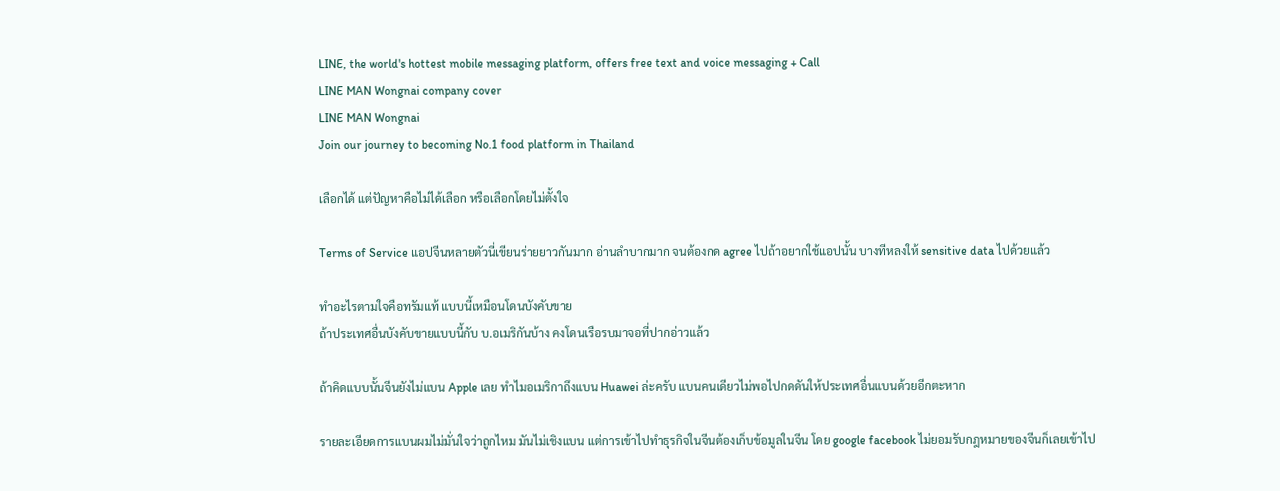LINE, the world's hottest mobile messaging platform, offers free text and voice messaging + Call
LINE MAN Wongnai company cover
LINE MAN Wongnai
Join our journey to becoming No.1 food platform in Thailand

เลือกได้ แต่ปัญหาคือไม่ได้เลือก หรือเลือกโดยไม่ตั้งใจ

Terms of Service แอปจีนหลายตัวนี่เขียนร่ายยาวกันมาก อ่านลำบากมาก จนต้องกด agree ไปถ้าอยากใช้แอปนั้น บางทีหลงให้ sensitive data ไปด้วยแล้ว

ทำอะไรตามใจคือทรัมแท้ แบบนี้เหมือนโดนบังคับขาย
ถ้าประเทศอื่นบังคับขายแบบนี้กับ บ.อเมริกันบ้าง คงโดนเรือรบมาจอที่ปากอ่าวแล้ว

ถ้าคิดแบบนั้นจีนยังไม่แบน Apple เลย ทำไมอเมริกาถึงแบน Huawei ล่ะครับ แบนคนเดียวไม่พอไปกดดันให้ประเทศอื่นแบนด้วยอีกตะหาก

รายละเอียดการแบนผมไม่มั่นใจว่าถูกไหม มันไม่เชิงแบน แต่การเข้าไปทำธุรกิจในจีนต้องเก็บข้อมูลในจีน โดย google facebook ไม่ยอมรับกฎหมายของจีนก็เลยเข้าไป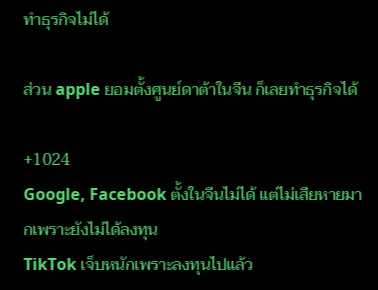ทำธุรกิจไม่ได้

ส่วน apple ยอมตั้งศูนย์ดาต้าในจีน ก็เลยทำธุรกิจได้

+1024
Google, Facebook ตั้งในจีนไม่ได้ แต่ไม่เสียหายมากเพราะยังไม่ได้ลงทุน
TikTok เจ็บหนักเพราะลงทุนไปแล้ว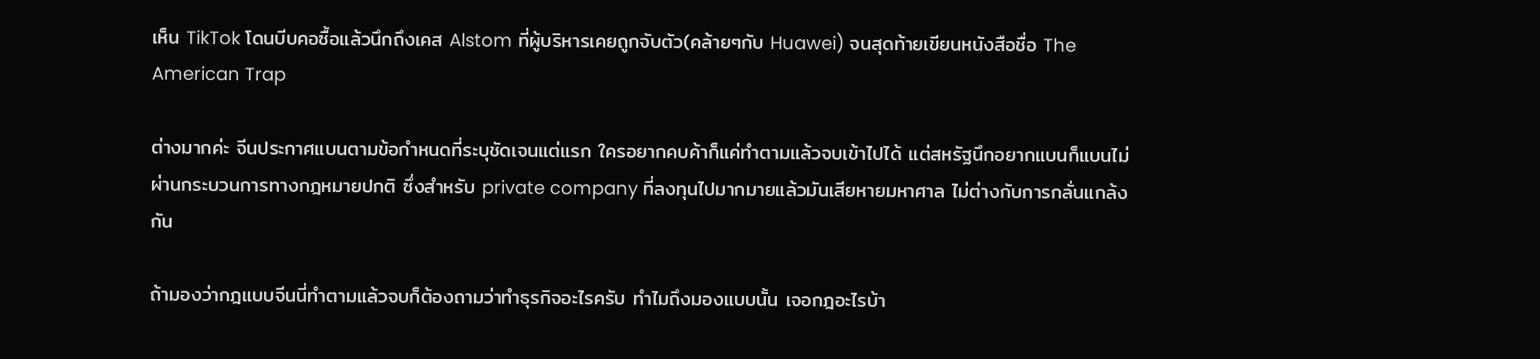เห็น TikTok โดนบีบคอซื้อแล้วนึกถึงเคส Alstom ที่ผู้บริหารเคยถูกจับตัว(คล้ายๆกับ Huawei) จนสุดท้ายเขียนหนังสือชื่อ The American Trap

ต่างมากค่ะ จีนประกาศแบนตามข้อกำหนดที่ระบุชัดเจนแต่แรก ใครอยากคบค้าก็แค่ทำตามแล้วจบเข้าไปได้ แต่สหรัฐนึกอยากแบนก็แบนไม่ผ่านกระบวนการทางกฎหมายปกติ ซึ่งสำหรับ private company ที่ลงทุนไปมากมายแล้วมันเสียหายมหาศาล ไม่ต่างกับการกลั่นแกล้งกัน

ถ้ามองว่ากฎแบบจีนนี่ทำตามแล้วจบก็ต้องถามว่าทำธุรกิจอะไรครับ ทำไมถึงมองแบบนั้น เจอกฎอะไรบ้า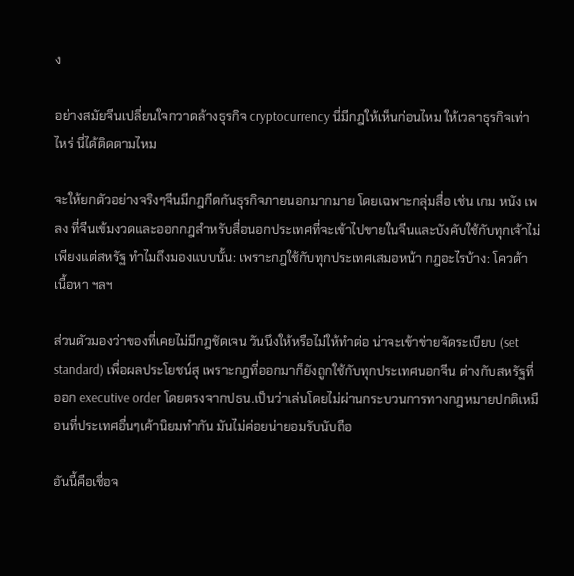ง

อย่างสมัยจีนเปลี่ยนใจกวาดล้างธุรกิจ cryptocurrency นี่มีกฎให้เห็นก่อนไหม ให้เวลาธุรกิจเท่าไหร่ นี่ได้ติดตามไหม

จะให้ยกตัวอย่างจริงๆจีนมีกฎกีดกันธุรกิจภายนอกมากมาย โดยเฉพาะกลุ่มสื่อ เช่น เกม หนัง เพลง ที่จีนเข้มงวดและออกกฎสำหรับสื่อนอกประเทศที่จะเข้าไปขายในจีนและบังคับใช้กับทุกเจ้าไม่เพียงแต่สหรัฐ ทำไมถึงมองแบบนั้น: เพราะกฎใช้กับทุกประเทศเสมอหน้า กฎอะไรบ้าง: โควต้า เนื้อหา ฯลฯ

ส่วนตัวมองว่าของที่เคยไม่มีกฎชัดเจน วันนึงให้หรือไม่ให้ทำต่อ น่าจะเข้าข่ายจัดระเบียบ (set standard) เพื่อผลประโยชน์สุ เพราะกฎที่ออกมาก็ยังถูกใช้กับทุกประเทศนอกจีน ต่างกับสหรัฐที่ออก executive order โดยตรงจากปธน.เป็นว่าเล่นโดยไม่ผ่านกระบวนการทางกฎหมายปกติเหมือนที่ประเทศอื่นๆเค้านิยมทำกัน มันไม่ค่อยน่ายอมรับนับถือ

อันนี้คือเชื่อจ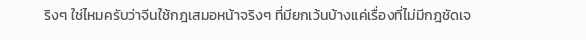ริงๆ ใช่ไหมครับว่าจีนใช้กฎเสมอหน้าจริงๆ ที่มียกเว้นบ้างแค่เรื่องที่ไม่มีกฎชัดเจ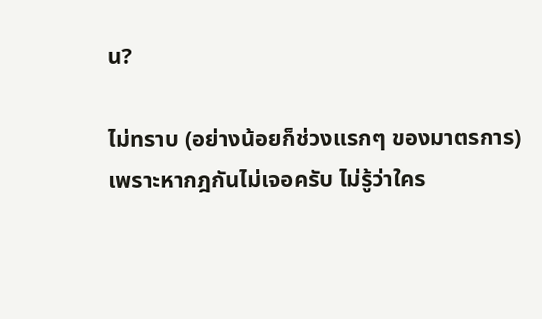น?

ไม่ทราบ (อย่างน้อยก็ช่วงแรกๆ ของมาตรการ) เพราะหากฎกันไม่เจอครับ ไม่รู้ว่าใคร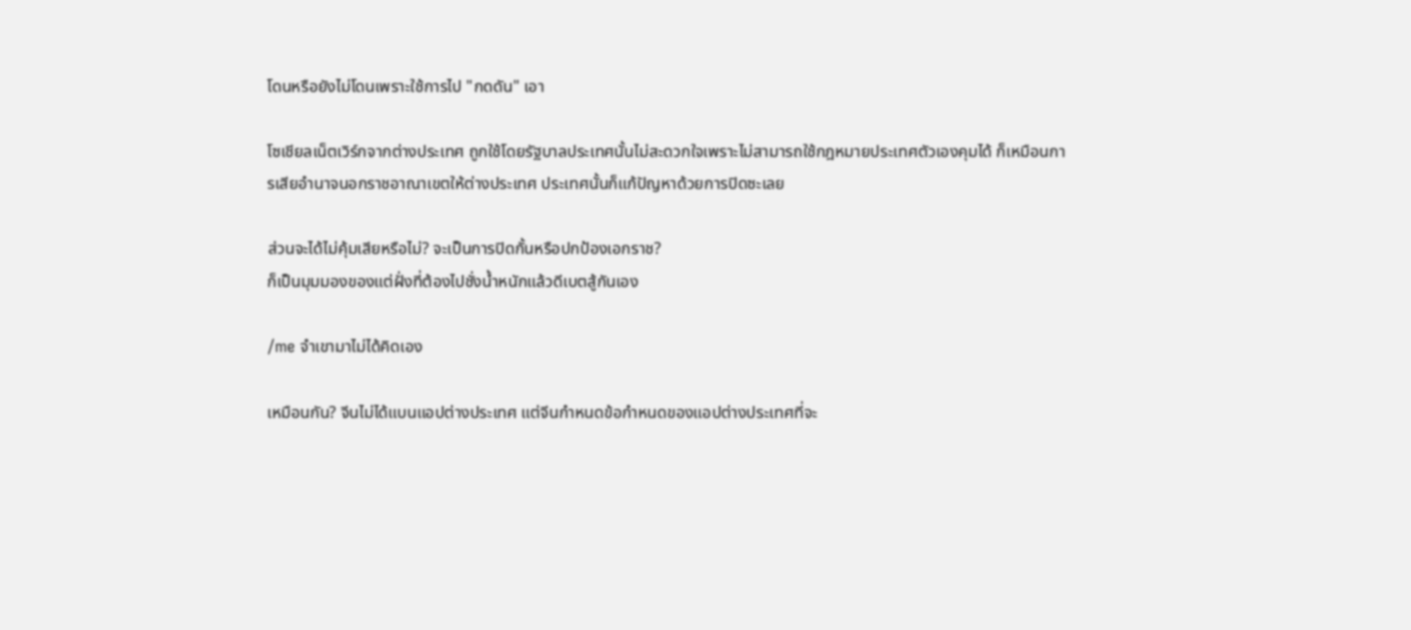โดนหรือยังไม่โดนเพราะใช้การไป "กดดัน" เอา

โซเชียลเน็ตเวิร์กจากต่างประเทศ ถูกใช้โดยรัฐบาลประเทศนั้นไม่สะดวกใจเพราะไม่สามารถใช้กฎหมายประเทศตัวเองคุมได้ ก็เหมือนการเสียอำนาจนอกราชอาณาเขตให้ต่างประเทศ ประเทศนั้นก็แก้ปัญหาด้วยการปิดซะเลย

ส่วนจะได้ไม่คุ้มเสียหรือไม่? จะเป็นการปิดกั้นหรือปกป้องเอกราช?
ก็เป็นมุมมองของแต่ฝั่งที่ต้องไปชั่งน้ำหนักแล้วดีเบตสู้กันเอง

/me จำเขามาไม่ได้คิดเอง

เหมือนกัน? จีนไม่ได้แบนแอปต่างประเทศ แต่จีนกำหนดข้อกำหนดของแอปต่างประเทศที่จะ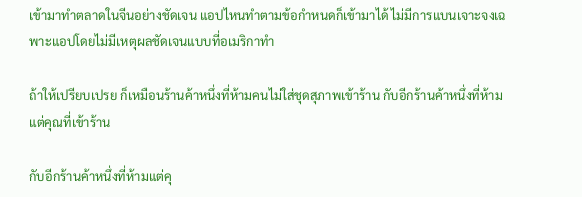เข้ามาทำตลาดในจีนอย่างชัดเจน แอปไหนทำตามข้อกำหนดก็เข้ามาได้ ไม่มีการแบนเจาะจงเฉพาะแอปโดยไม่มีเหตุผลชัดเจนแบบที่อเมริกาทำ

ถ้าให้เปรียบเปรย ก็เหมือนร้านค้าหนึ่งที่ห้ามคนไม่ใส่ชุดสุภาพเข้าร้าน กับอีกร้านค้าหนึ่งที่ห้ามแต่คุณที่เข้าร้าน

กับอีกร้านค้าหนึ่งที่ห้ามแต่คุ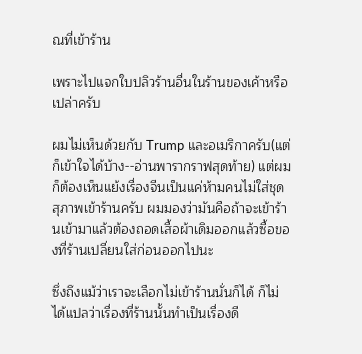ณที่เข้าร้าน

เพราะไปแจกใบปลิวร้านอื่นในร้านของเค้าหรือเปล่าครับ

ผมไม่เห็นด้วยกับ Trump และอเมริกาครับ(แต่ก็เข้าใจได้บ้าง--อ่านพารากราฟสุดท้าย) แต่ผมก็ต้องเห็นแย้งเรื่องจีนเป็นแค่ห้ามคนไม่ใส่ชุดสุภาพเข้าร้านครับ ผมมองว่ามันคือถ้าจะเข้าร้านเข้ามาแล้วต้องถอดเสื้อผ้าเดิมออกแล้วซื้อของที่ร้านเปลี่ยนใส่ก่อนออกไปนะ

ซึ่งถึงแม้ว่าเราจะเลือกไม่เข้าร้านนั่นก็ได้ ก็ไม่ได้แปลว่าเรื่องที่ร้านนั้นทำเป็นเรื่องดี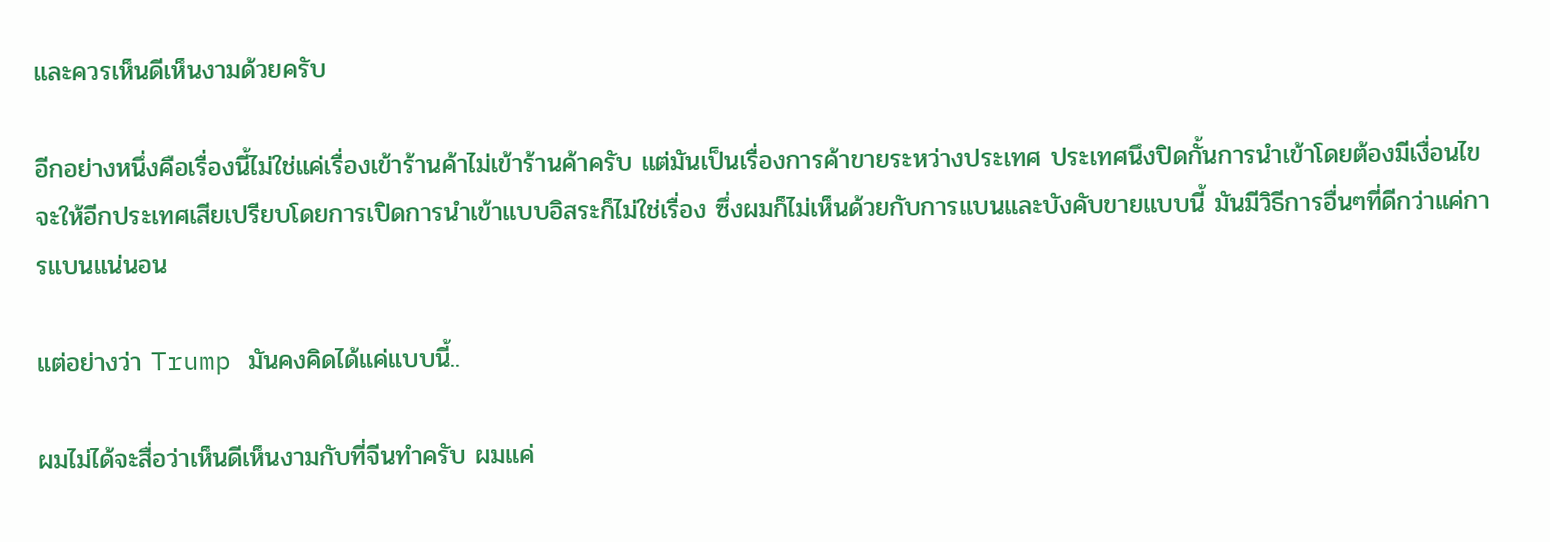และควรเห็นดีเห็นงามด้วยครับ

อีกอย่างหนึ่งคือเรื่องนี้ไม่ใช่แค่เรื่องเข้าร้านค้าไม่เข้าร้านค้าครับ แต่มันเป็นเรื่องการค้าขายระหว่างประเทศ ประเทศนึงปิดกั้นการนำเข้าโดยต้องมีเงื่อนไข จะให้อีกประเทศเสียเปรียบโดยการเปิดการนำเข้าแบบอิสระก็ไม่ใช่เรื่อง ซึ่งผมก็ไม่เห็นด้วยกับการแบนและบังคับขายแบบนี้ มันมีวิธีการอื่นๆที่ดีกว่าแค่การแบนแน่นอน

แต่อย่างว่า Trump มันคงคิดได้แค่แบบนี้..

ผมไม่ได้จะสื่อว่าเห็นดีเห็นงามกับที่จีนทำครับ ผมแค่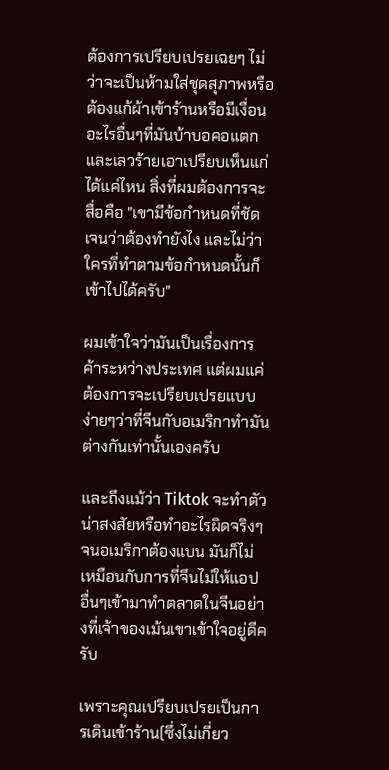ต้องการเปรียบเปรยเฉยๆ ไม่ว่าจะเป็นห้ามใส่ชุดสุภาพหรือต้องแก้ผ้าเข้าร้านหรือมีเงื่อนอะไรอื่นๆที่มันบ้าบอคอแตกและเลวร้ายเอาเปรียบเห็นแก่ได้แค่ไหน สิ่งที่ผมต้องการจะสื่อคือ "เขามีข้อกำหนดที่ชัดเจนว่าต้องทำยังไง และไม่ว่าใครที่ทำตามข้อกำหนดนั้นก็เข้าไปได้ครับ"

ผมเข้าใจว่ามันเป็นเรื่องการค้าระหว่างประเทศ แต่ผมแค่ต้องการจะเปรียบเปรยแบบง่ายๆว่าที่จีนกับอเมริกาทำมันต่างกันเท่านั้นเองครับ

และถึงแม้ว่า Tiktok จะทำตัวน่าสงสัยหรือทำอะไรผิดจริงๆจนอเมริกาต้องแบน มันก็ไม่เหมือนกับการที่จีนไม่ให้แอปอื่นๆเข้ามาทำตลาดในจีนอย่างที่เจ้าของเม้นเขาเข้าใจอยู่ดีครับ

เพราะคุณเปรียบเปรยเป็นการเดินเข้าร้าน(ซึ่งไม่เกี่ยว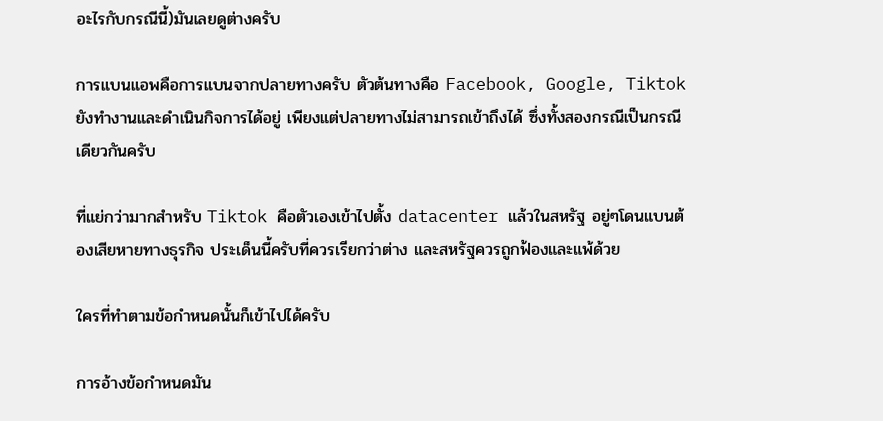อะไรกับกรณีนี้)มันเลยดูต่างครับ

การแบนแอพคือการแบนจากปลายทางครับ ตัวต้นทางคือ Facebook, Google, Tiktok ยังทำงานและดำเนินกิจการได้อยู่ เพียงแต่ปลายทางไม่สามารถเข้าถึงได้ ซึ่งทั้งสองกรณีเป็นกรณีเดียวกันครับ

ที่แย่กว่ามากสำหรับ Tiktok คือตัวเองเข้าไปตั้ง datacenter แล้วในสหรัฐ อยู่ๆโดนแบนต้องเสียหายทางธุรกิจ ประเด็นนี้ครับที่ควรเรียกว่าต่าง และสหรัฐควรถูกฟ้องและแพ้ด้วย

ใครที่ทำตามข้อกำหนดนั้นก็เข้าไปได้ครับ

การอ้างข้อกำหนดมัน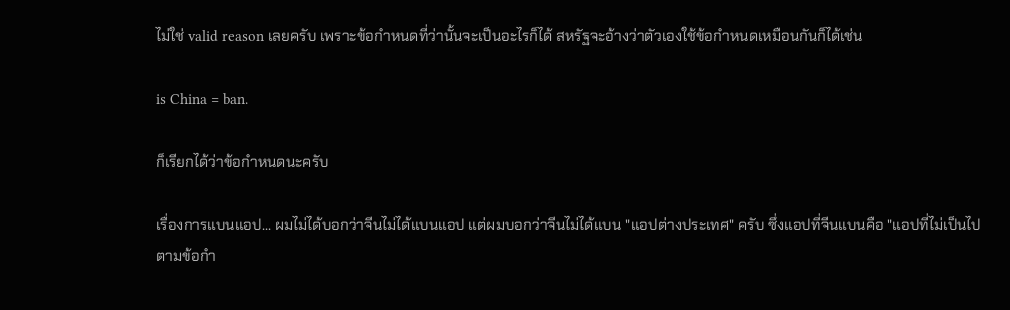ไม่ใช่ valid reason เลยครับ เพราะข้อกำหนดที่ว่านั้นจะเป็นอะไรก็ได้ สหรัฐจะอ้างว่าตัวเองใช้ข้อกำหนดเหมือนกันก็ได้เช่น

is China = ban.

ก็เรียกได้ว่าข้อกำหนดนะครับ

เรื่องการแบนแอป... ผมไม่ได้บอกว่าจีนไม่ได้แบนแอป แต่ผมบอกว่าจีนไม่ได้แบน "แอปต่างประเทศ" ครับ ซึ่งแอปที่จีนแบนคือ "แอปที่ไม่เป็นไปตามข้อกำ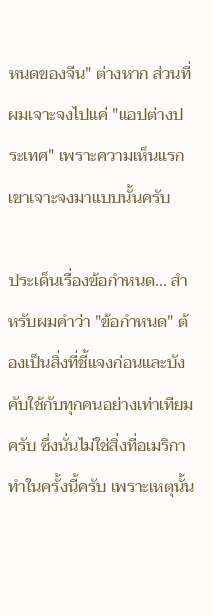หนดของจีน" ต่างหาก ส่วนที่ผมเจาะจงไปแค่ "แอปต่างประเทศ" เพราะความเห็นแรกเขาเจาะจงมาแบบนั้นครับ

ประเด็นเรื่องข้อกำหนด... สำหรับผมคำว่า "ข้อกำหนด" ต้องเป็นสิ่งที่ชี้แจงก่อนและบังคับใช้กับทุกคนอย่างเท่าเทียมครับ ซึ่งนั่นไม่ใช่สิ่งที่อเมริกาทำในครั้งนี้ครับ เพราะเหตุนั้น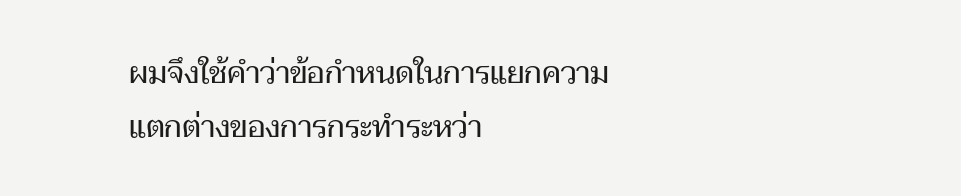ผมจึงใช้คำว่าข้อกำหนดในการแยกความแตกต่างของการกระทำระหว่า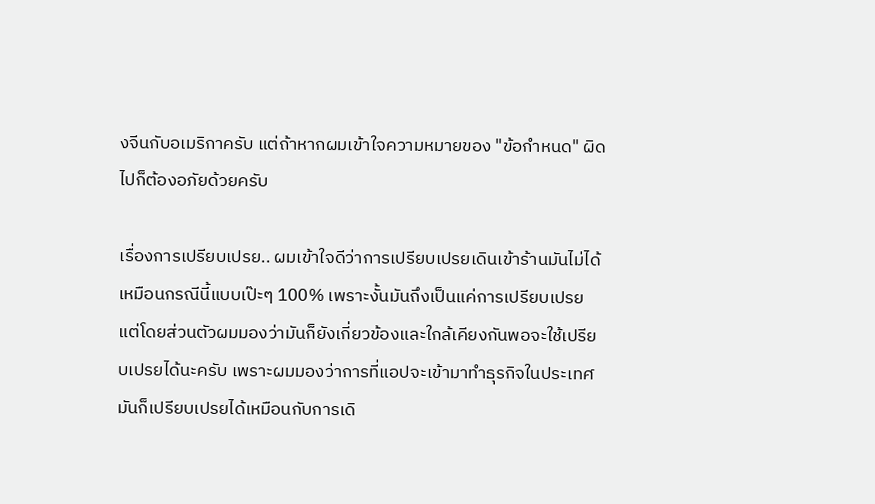งจีนกับอเมริกาครับ แต่ถ้าหากผมเข้าใจความหมายของ "ข้อกำหนด" ผิดไปก็ต้องอภัยด้วยครับ

เรื่องการเปรียบเปรย.. ผมเข้าใจดีว่าการเปรียบเปรยเดินเข้าร้านมันไม่ได้เหมือนกรณีนี้แบบเป๊ะๆ 100% เพราะงั้นมันถึงเป็นแค่การเปรียบเปรย แต่โดยส่วนตัวผมมองว่ามันก็ยังเกี่ยวข้องและใกล้เคียงกันพอจะใช้เปรียบเปรยได้นะครับ เพราะผมมองว่าการที่แอปจะเข้ามาทำธุรกิจในประเทศมันก็เปรียบเปรยได้เหมือนกับการเดิ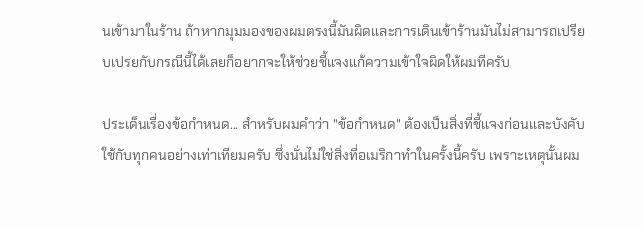นเข้ามาในร้าน ถ้าหากมุมมองของผมตรงนี้มันผิดและการเดินเข้าร้านมันไม่สามารถเปรียบเปรยกับกรณีนี้ได้เลยก็อยากจะให้ช่วยชี้แจงแก้ความเข้าใจผิดให้ผมทีครับ

ประเด็นเรื่องข้อกำหนด... สำหรับผมคำว่า "ข้อกำหนด" ต้องเป็นสิ่งที่ชี้แจงก่อนและบังคับใช้กับทุกคนอย่างเท่าเทียมครับ ซึ่งนั่นไม่ใช่สิ่งที่อเมริกาทำในครั้งนี้ครับ เพราะเหตุนั้นผม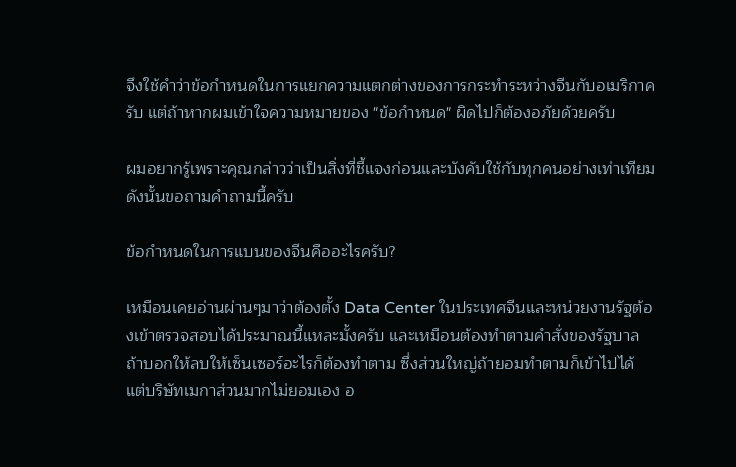จึงใช้คำว่าข้อกำหนดในการแยกความแตกต่างของการกระทำระหว่างจีนกับอเมริกาครับ แต่ถ้าหากผมเข้าใจความหมายของ "ข้อกำหนด" ผิดไปก็ต้องอภัยด้วยครับ

ผมอยากรู้เพราะคุณกล่าวว่าเป็นสิ่งที่ชี้แจงก่อนและบังคับใช้กับทุกคนอย่างเท่าเทียม ดังนั้นขอถามคำถามนี้ครับ

ข้อกำหนดในการแบนของจีนคืออะไรครับ?

เหมือนเคยอ่านผ่านๆมาว่าต้องตั้ง Data Center ในประเทศจีนและหน่วยงานรัฐต้องเข้าตรวจสอบได้ประมาณนี้แหละมั้งครับ และเหมือนต้องทำตามคำสั่งของรัฐบาล ถ้าบอกให้ลบให้เซ็นเซอร์อะไรก็ต้องทำตาม ซึ่งส่วนใหญ่ถ้ายอมทำตามก็เข้าไปได้ แต่บริษัทเมกาส่วนมากไม่ยอมเอง อ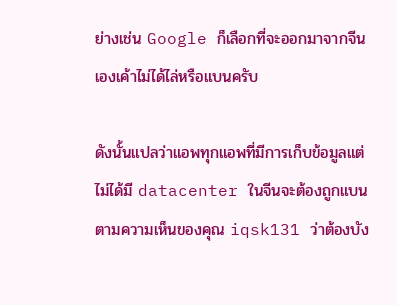ย่างเช่น Google ก็เลือกที่จะออกมาจากจีนเองเค้าไม่ได้ไล่หรือแบนครับ

ดังนั้นแปลว่าแอพทุกแอพที่มีการเก็บข้อมูลแต่ไม่ได้มี datacenter ในจีนจะต้องถูกแบนตามความเห็นของคุณ iqsk131 ว่าต้องบัง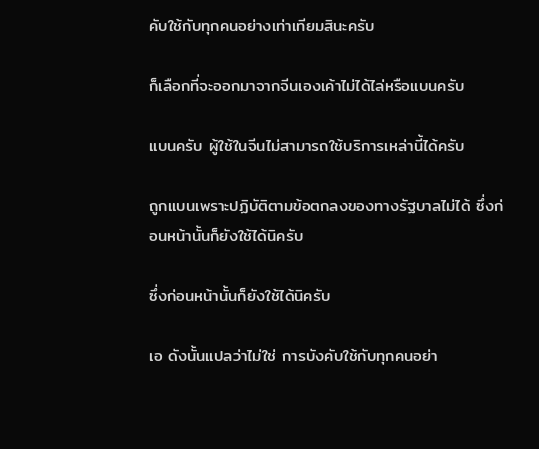คับใช้กับทุกคนอย่างเท่าเทียมสินะครับ

ก็เลือกที่จะออกมาจากจีนเองเค้าไม่ได้ไล่หรือแบนครับ

แบนครับ ผู้ใช้ในจีนไม่สามารถใช้บริการเหล่านี้ได้ครับ

ถูกแบนเพราะปฏิบัติตามข้อตกลงของทางรัฐบาลไม่ได้ ซึ่งก่อนหน้านั้นก็ยังใช้ได้นิครับ

ซึ่งก่อนหน้านั้นก็ยังใช้ได้นิครับ

เอ ดังนั้นแปลว่าไม่ใช่ การบังคับใช้กับทุกคนอย่า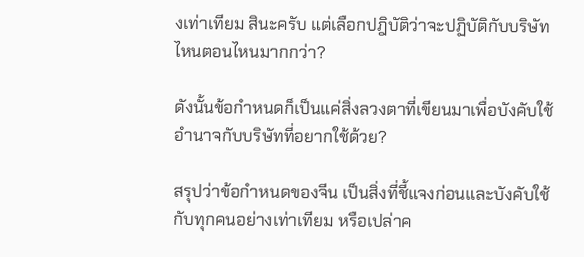งเท่าเทียม สินะครับ แต่เลือกปฎิบัติว่าจะปฏิบัติกับบริษัทไหนตอนไหนมากกว่า?

ดังนั้นข้อกำหนดก็เป็นแค่สิ่งลวงตาที่เขียนมาเพื่อบังคับใช้อำนาจกับบริษัทที่อยากใช้ด้วย?

สรุปว่าข้อกำหนดของจีน เป็นสิ่งที่ชี้แจงก่อนและบังคับใช้กับทุกคนอย่างเท่าเทียม หรือเปล่าค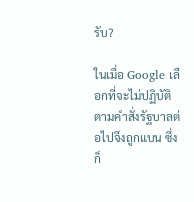รับ?

ในเมื่อ Google เลือกที่จะไม่ปฏิบัติตามคำสั่งรัฐบาลต่อไปจึงถูกแบน ซึ่งก็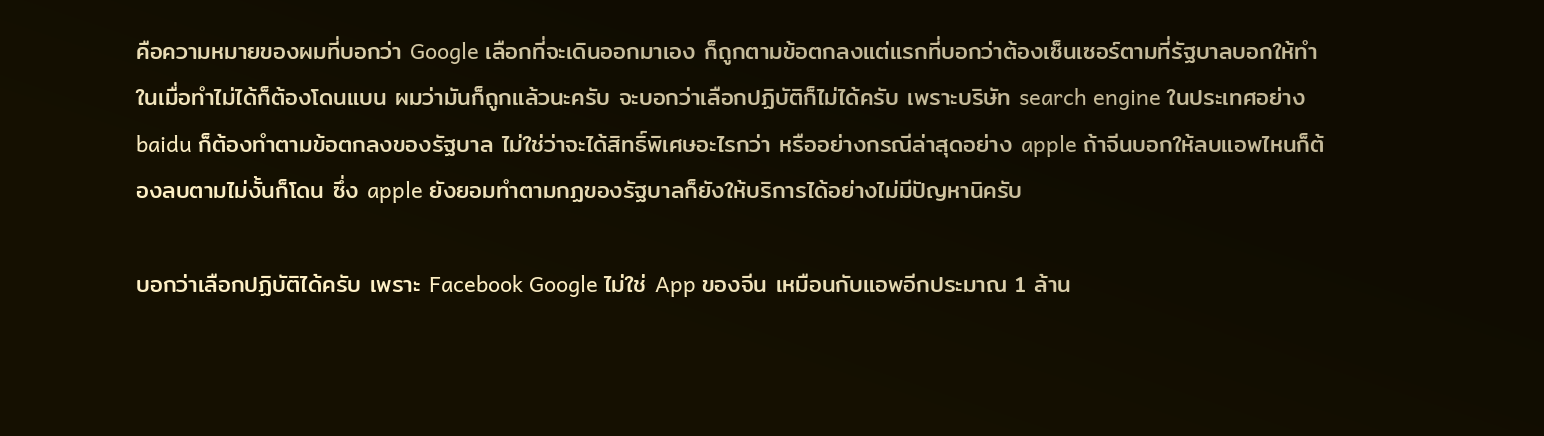คือความหมายของผมที่บอกว่า Google เลือกที่จะเดินออกมาเอง ก็ถูกตามข้อตกลงแต่แรกที่บอกว่าต้องเซ็นเซอร์ตามที่รัฐบาลบอกให้ทำ ในเมื่อทำไม่ได้ก็ต้องโดนแบน ผมว่ามันก็ถูกแล้วนะครับ จะบอกว่าเลือกปฏิบัติก็ไม่ได้ครับ เพราะบริษัท search engine ในประเทศอย่าง baidu ก็ต้องทำตามข้อตกลงของรัฐบาล ไม่ใช่ว่าจะได้สิทธิ์พิเศษอะไรกว่า หรืออย่างกรณีล่าสุดอย่าง apple ถ้าจีนบอกให้ลบแอพไหนก็ต้องลบตามไม่งั้นก็โดน ซึ่ง apple ยังยอมทำตามกฏของรัฐบาลก็ยังให้บริการได้อย่างไม่มีปัญหานิครับ

บอกว่าเลือกปฏิบัติได้ครับ เพราะ Facebook Google ไม่ใช่ App ของจีน เหมือนกับแอพอีกประมาณ 1 ล้าน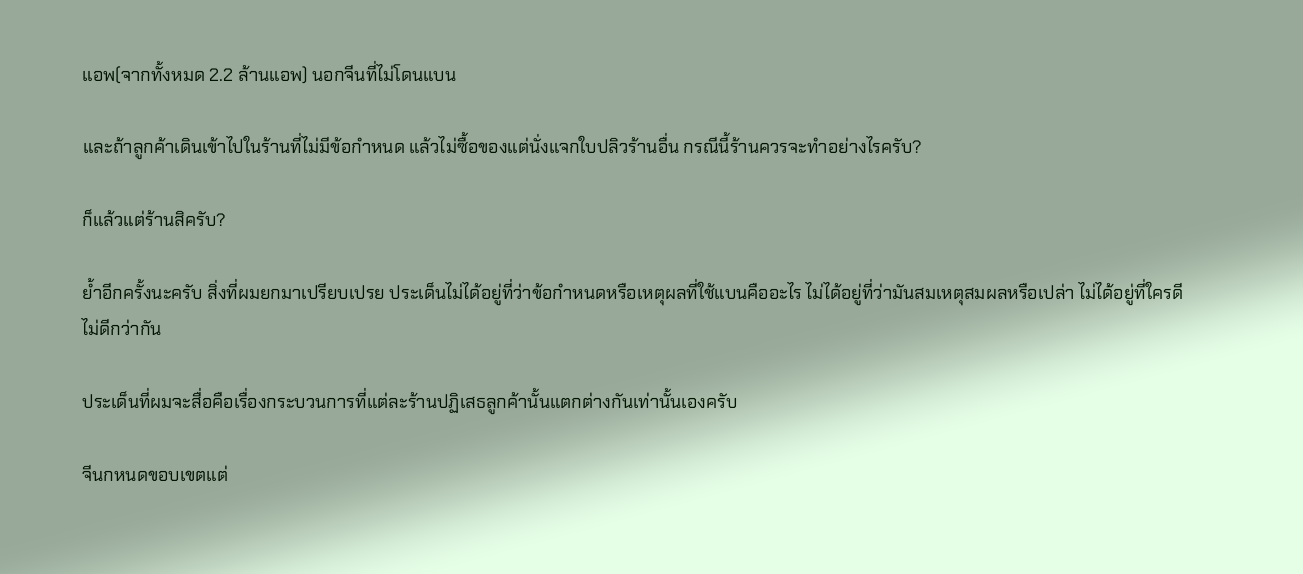แอพ(จากทั้งหมด 2.2 ล้านแอพ) นอกจีนที่ไม่โดนแบน

และถ้าลูกค้าเดินเข้าไปในร้านที่ไม่มีข้อกำหนด แล้วไม่ซื้อของแต่นั่งแจกใบปลิวร้านอื่น กรณีนี้ร้านควรจะทำอย่างไรครับ?

ก็แล้วแต่ร้านสิครับ?

ย้ำอีกครั้งนะครับ สิ่งที่ผมยกมาเปรียบเปรย ประเด็นไม่ได้อยู่ที่ว่าข้อกำหนดหรือเหตุผลที่ใช้แบนคืออะไร ไม่ได้อยู่ที่ว่ามันสมเหตุสมผลหรือเปล่า ไม่ได้อยู่ที่ใครดีไม่ดีกว่ากัน

ประเด็นที่ผมจะสื่อคือเรื่องกระบวนการที่แต่ละร้านปฏิเสธลูกค้านั้นแตกต่างกันเท่านั้นเองครับ

จีนกหนดขอบเขตแต่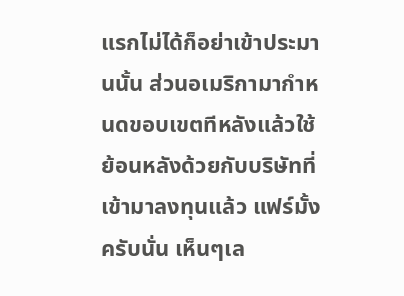แรกไม่ได้ก็อย่าเข้าประมานนั้น ส่วนอเมริกามากำหนดขอบเขตทีหลังแล้วใช้ย้อนหลังด้วยกับบริษัทที่เข้ามาลงทุนแล้ว แฟร์มั้งครับนั่น เห็นๆเล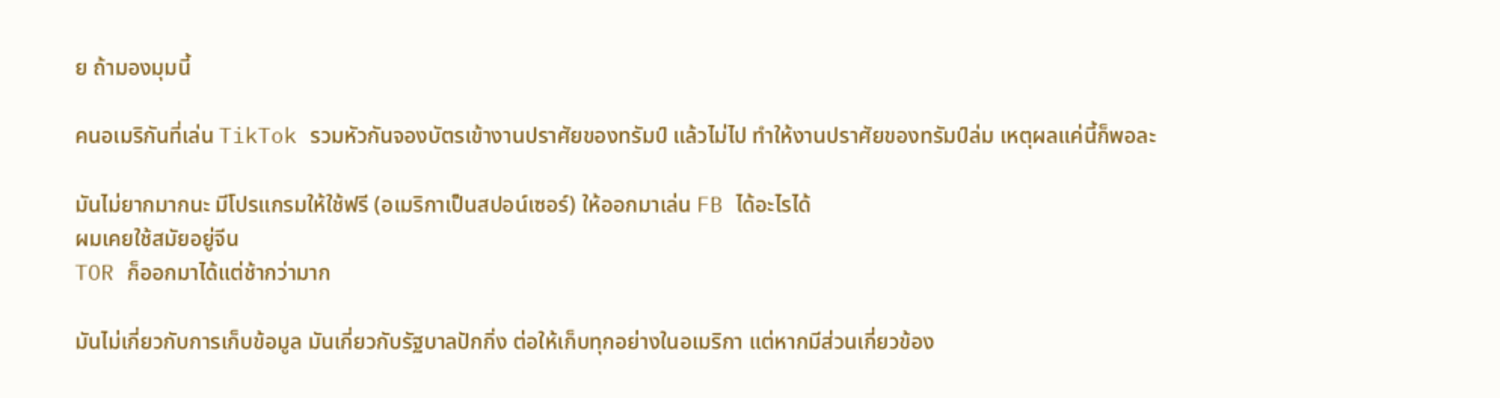ย ถ้ามองมุมนี้

คนอเมริกันที่เล่น TikTok รวมหัวกันจองบัตรเข้างานปราศัยของทรัมป์ แล้วไม่ไป ทำให้งานปราศัยของทรัมป์ล่ม เหตุผลแค่นี้ก็พอละ

มันไม่ยากมากนะ มีโปรแกรมให้ใช้ฟรี (อเมริกาเป็นสปอน์เซอร์) ให้ออกมาเล่น FB ได้อะไรได้
ผมเคยใช้สมัยอยู่จีน
TOR ก็ออกมาได้แต่ช้ากว่ามาก

มันไม่เกี่ยวกับการเก็บข้อมูล มันเกี่ยวกับรัฐบาลปักกิ่ง ต่อให้เก็บทุกอย่างในอเมริกา แต่หากมีส่วนเกี่ยวข้อง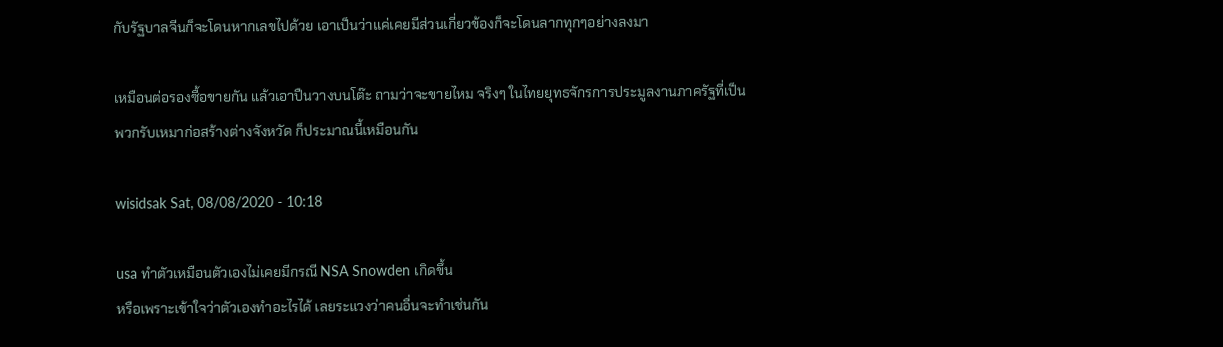กับรัฐบาลจีนก็จะโดนหากเลขไปด้วย เอาเป็นว่าแค่เคยมีส่วนเกี่ยวข้องก็จะโดนลากทุกๆอย่างลงมา

เหมือนต่อรองซื้อขายกัน แล้วเอาปืนวางบนโต๊ะ ถามว่าจะขายไหม จริงๆ ในไทยยุทธจักรการประมูลงานภาครัฐที่เป็นพวกรับเหมาก่อสร้างต่างจังหวัด ก็ประมาณนี้เหมือนกัน

wisidsak Sat, 08/08/2020 - 10:18

usa ทำตัวเหมือนตัวเองไม่เคยมีกรณี NSA Snowden เกิดขึ้น
หรือเพราะเข้าใจว่าตัวเองทำอะไรได้ เลยระแวงว่าคนอื่นจะทำเช่นกัน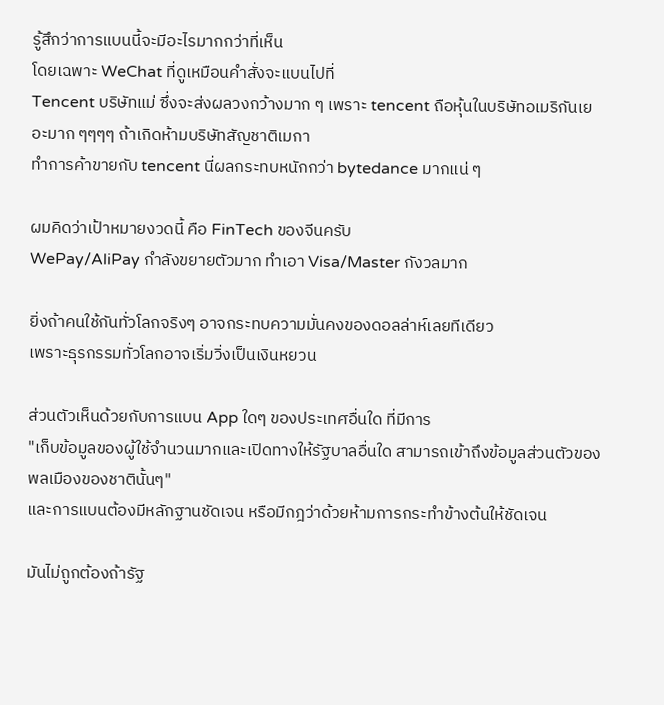รู้สึกว่าการแบนนี้จะมีอะไรมากกว่าที่เห็น
โดยเฉพาะ WeChat ที่ดูเหมือนคำสั่งจะแบนไปที่
Tencent บริษัทแม่ ซึ่งจะส่งผลวงกว้างมาก ๆ เพราะ tencent ถือหุ้นในบริษัทอเมริกันเยอะมาก ๆๆๆๆ ถ้าเกิดห้ามบริษัทสัญชาติเมกา
ทำการค้าขายกับ tencent นี่ผลกระทบหนักกว่า bytedance มากแน่ ๆ

ผมคิดว่าเป้าหมายงวดนี้ คือ FinTech ของจีนครับ
WePay/AliPay กำลังขยายตัวมาก ทำเอา Visa/Master กังวลมาก

ยิ่งถ้าคนใช้กันทั่วโลกจริงๆ อาจกระทบความมั่นคงของดอลล่าห์เลยทีเดียว
เพราะธุรกรรมทั่วโลกอาจเริ่มวิ่งเป็นเงินหยวน

ส่วนตัวเห็นด้วยกับการแบน App ใดๆ ของประเทศอื่นใด ที่มีการ
"เก็บข้อมูลของผู้ใช้จำนวนมากและเปิดทางให้รัฐบาลอื่นใด สามารถเข้าถึงข้อมูลส่วนตัวของพลเมืองของชาตินั้นๆ"
และการแบนต้องมีหลักฐานชัดเจน หรือมีกฎว่าด้วยห้ามการกระทำข้างต้นให้ชัดเจน

มันไม่ถูกต้องถ้ารัฐ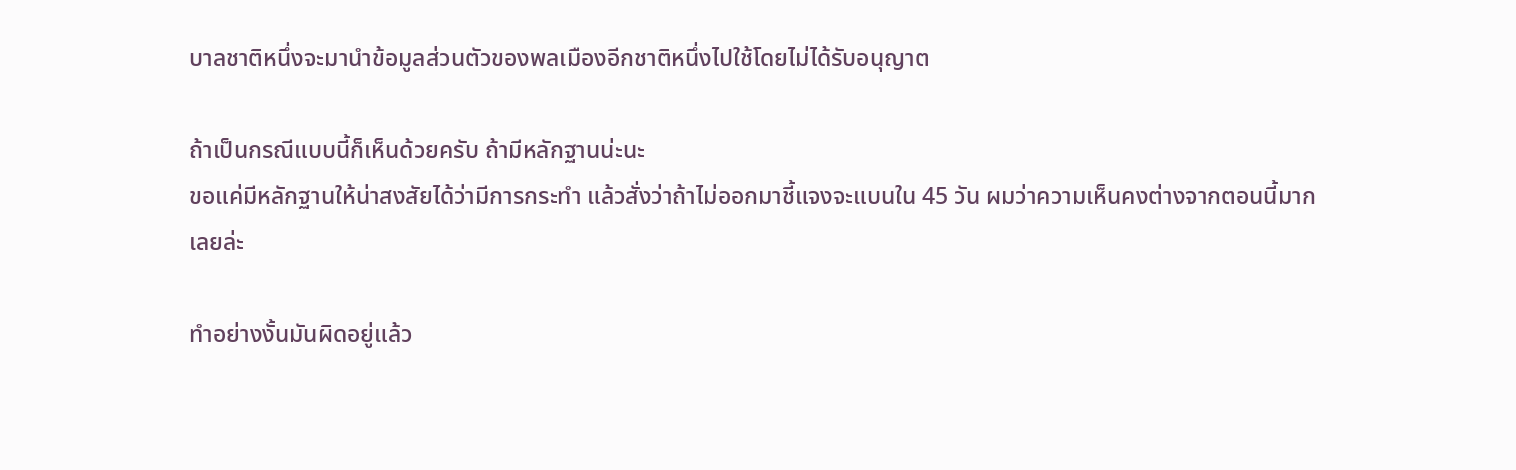บาลชาติหนึ่งจะมานำข้อมูลส่วนตัวของพลเมืองอีกชาติหนึ่งไปใช้โดยไม่ได้รับอนุญาต

ถ้าเป็นกรณีแบบนี้ก็เห็นด้วยครับ ถ้ามีหลักฐานน่ะนะ
ขอแค่มีหลักฐานให้น่าสงสัยได้ว่ามีการกระทำ แล้วสั่งว่าถ้าไม่ออกมาชี้แจงจะแบนใน 45 วัน ผมว่าความเห็นคงต่างจากตอนนี้มากเลยล่ะ

ทำอย่างงั้นมันผิดอยู่แล้ว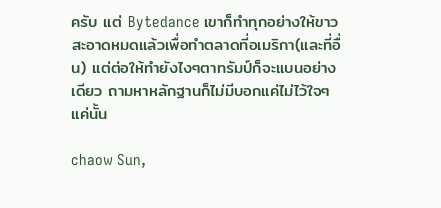ครับ แต่ Bytedance เขาก็ทำทุกอย่างให้ขาวสะอาดหมดแล้วเพื่อทำตลาดที่อเมริกา(และที่อื่น) แต่ต่อให้ทำยังไงๆตาทรัมป์ก็จะแบนอย่างเดียว ถามหาหลักฐานก็ไม่มีบอกแค่ไม่ไว้ใจๆแค่นั้น

chaow Sun,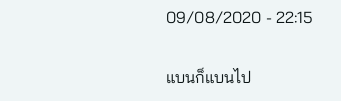09/08/2020 - 22:15

แบนก็แบนไป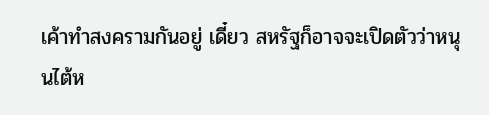เค้าทำสงครามกันอยู่ เดี๋ยว สหรัฐก็อาจจะเปิดตัวว่าหนุนไต้ห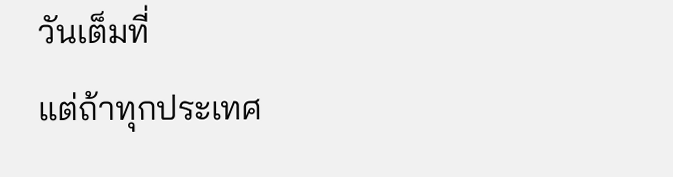วันเต็มที่
แต่ถ้าทุกประเทศ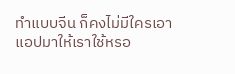ทำแบบจีน ก็คงไม่มีใครเอาแอปมาให้เราใช้หรอ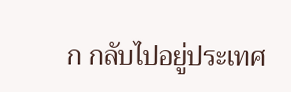ก กลับไปอยู่ประเทศ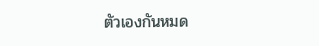ตัวเองกันหมด